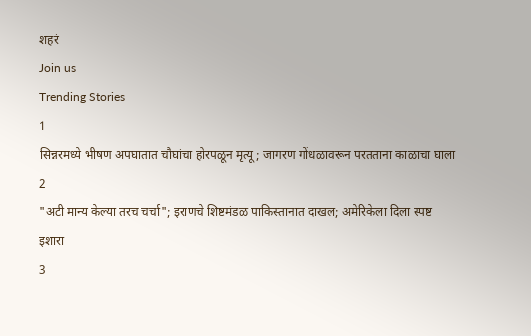शहरं
Join us
Trending Stories
1
सिन्नरमध्ये भीषण अपघातात चौघांचा होरपळून मृत्यू; जागरण गोंधळावरून परतताना काळाचा घाला
2
"अटी मान्य केल्या तरच चर्चा"; इराणचे शिष्टमंडळ पाकिस्तानात दाखल; अमेरिकेला दिला स्पष्ट इशारा
3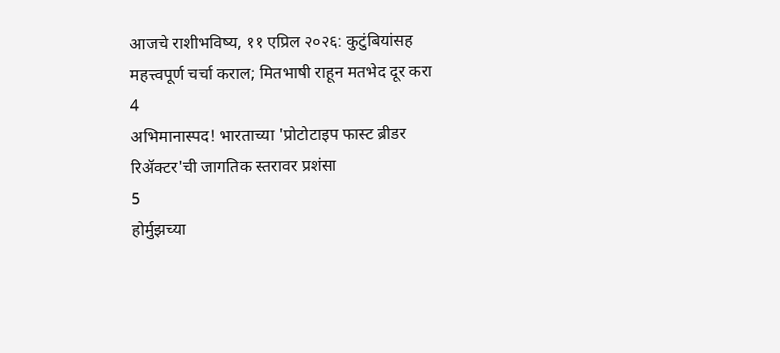आजचे राशीभविष्य, ११ एप्रिल २०२६: कुटुंबियांसह महत्त्वपूर्ण चर्चा कराल; मितभाषी राहून मतभेद दूर करा
4
अभिमानास्पद! भारताच्या 'प्रोटोटाइप फास्ट ब्रीडर रिॲक्टर'ची जागतिक स्तरावर प्रशंसा
5
होर्मुझच्या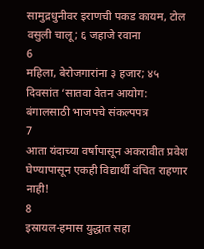सामुद्रधुनीवर इराणची पकड कायम, टोल वसुली चालू; ६ जहाजे रवाना
6
महिला, बेरोजगारांना ३ हजार; ४५ दिवसांत ‘सातवा वेतन आयोग: बंगालसाठी भाजपचे संकल्पपत्र
7
आता यंदाच्या वर्षापासून अकरावीत प्रवेश घेण्यापासून एकही विद्यार्थी वंचित राहणार नाही!
8
इस्रायल-हमास युद्धात सहा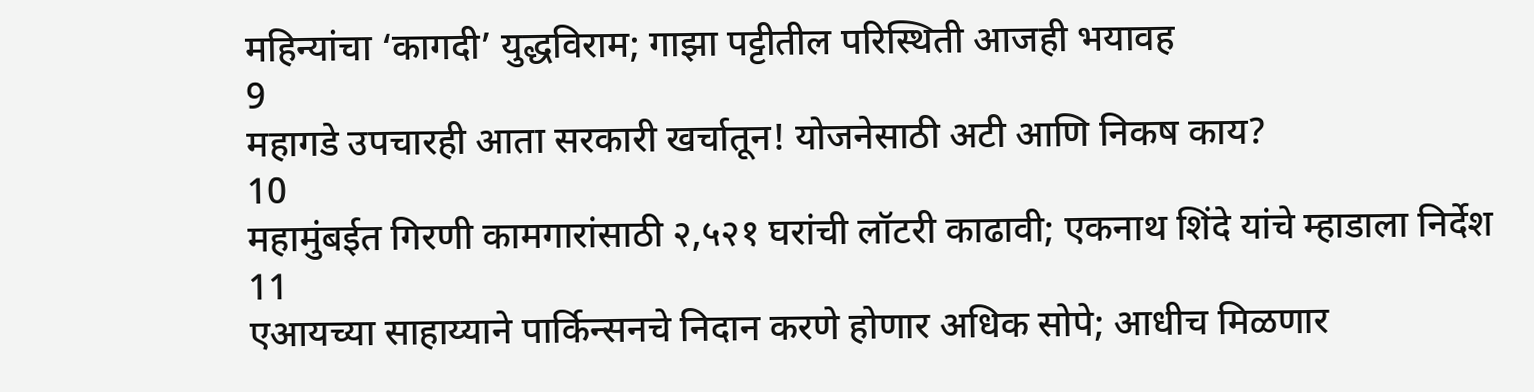महिन्यांचा ‘कागदी’ युद्धविराम; गाझा पट्टीतील परिस्थिती आजही भयावह
9
महागडे उपचारही आता सरकारी खर्चातून! योजनेसाठी अटी आणि निकष काय?
10
महामुंबईत गिरणी कामगारांसाठी २,५२१ घरांची लॉटरी काढावी; एकनाथ शिंदे यांचे म्हाडाला निर्देश
11
एआयच्या साहाय्याने पार्किन्सनचे निदान करणे होणार अधिक सोपे; आधीच मिळणार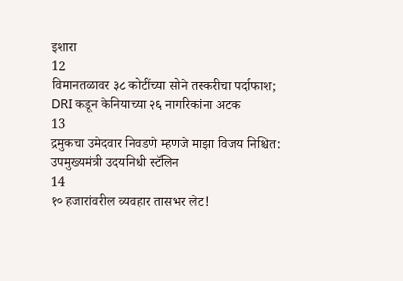इशारा
12
विमानतळावर ३८ कोटींच्या सोने तस्करीचा पर्दाफाश; DRI कडून केनियाच्या २६ नागरिकांना अटक
13
द्रमुकचा उमेदवार निवडणे म्हणजे माझा विजय निश्चित: उपमुख्यमंत्री उदयनिधी स्टॅलिन
14
१० हजारांवरील व्यवहार तासभर लेट!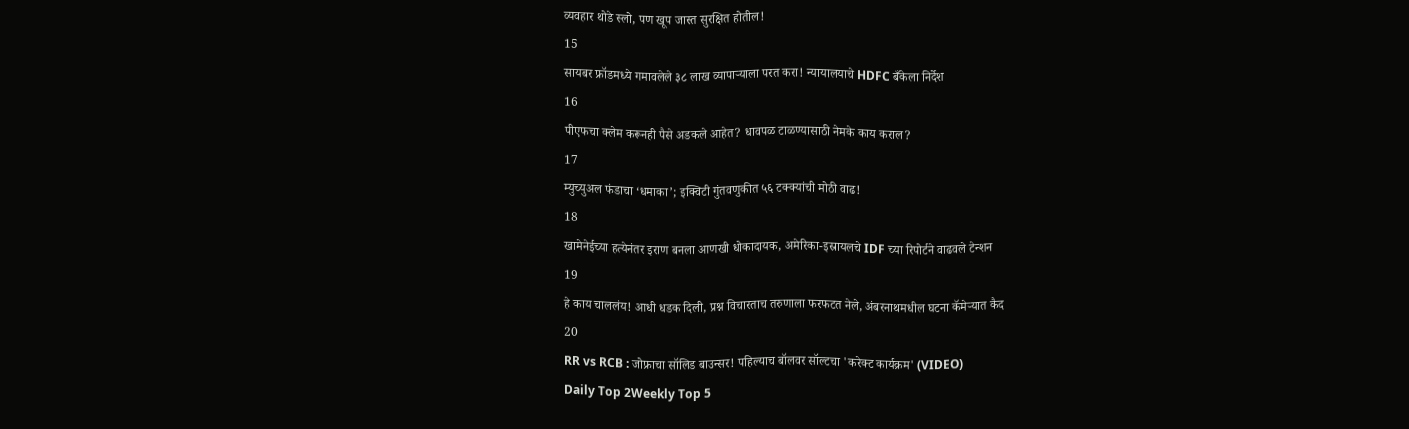व्यवहार थोडे स्लो, पण खूप जास्त सुरक्षित होतील!
15
सायबर फ्रॉडमध्ये गमावलेले ३८ लाख व्यापाऱ्याला परत करा! न्यायालयाचे HDFC बँकेला निर्देश
16
पीएफचा क्लेम करूनही पैसे अडकले आहेत? धावपळ टाळण्यासाठी नेमके काय कराल?
17
म्युच्युअल फंडाचा ‘धमाका’; इक्विटी गुंतवणुकीत ५६ टक्क्यांची मोठी वाढ!
18
खामेनेईच्या हत्येनंतर इराण बनला आणखी धोकादायक, अमेरिका-इस्रायलचे IDF च्या रिपोर्टने वाढवले टेन्शन
19
हे काय चाललंय! आधी धडक दिली, प्रश्न विचारताच तरुणाला फरफटत नेले, अंबरनाथमधील घटना कॅमेऱ्यात कैद
20
RR vs RCB : जोफ्राचा सॉलिड बाउन्सर! पहिल्याच बॉलवर सॉल्टचा 'करेक्ट कार्यक्रम' (VIDEO)
Daily Top 2Weekly Top 5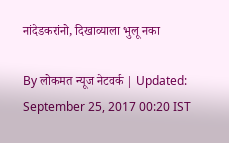नांदेडकरांनो, दिखाव्याला भुलू नका

By लोकमत न्यूज नेटवर्क | Updated: September 25, 2017 00:20 IST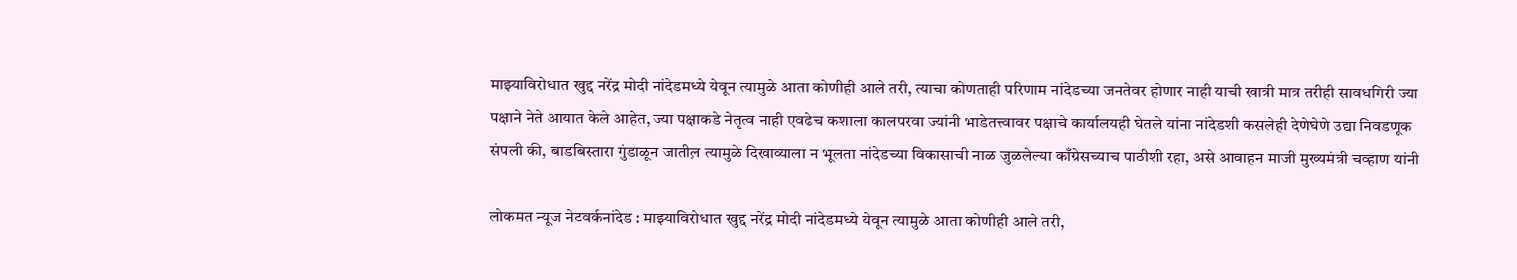माझ्याविरोधात खुद्द नरेंद्र मोदी नांदेडमध्ये येवून त्यामुळे आता कोणीही आले तरी, त्याचा कोणताही परिणाम नांदेडच्या जनतेवर होणार नाही याची खात्री मात्र तरीही सावधगिरी ज्या पक्षाने नेते आयात केले आहेत, ज्या पक्षाकडे नेतृत्व नाही एवढेच कशाला कालपरवा ज्यांनी भाडेतत्त्वावर पक्षाचे कार्यालयही घेतले यांना नांदेडशी कसलेही देणेघेणे उद्या निवडणूक संपली की, बाडबिस्तारा गुंडाळून जातील़ त्यामुळे दिखाव्याला न भूलता नांदेडच्या विकासाची नाळ जुळलेल्या काँग्रेसच्याच पाठीशी रहा, असे आवाहन माजी मुख्यमंत्री चव्हाण यांनी

लोकमत न्यूज नेटवर्कनांदेड : माझ्याविरोधात खुद्द नरेंद्र मोदी नांदेडमध्ये येवून त्यामुळे आता कोणीही आले तरी,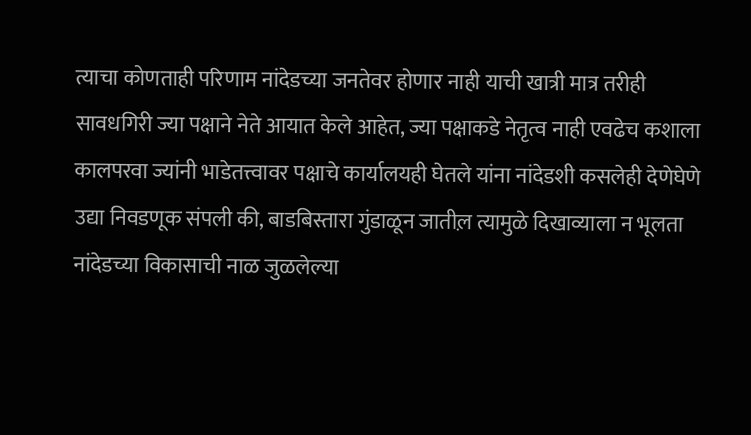त्याचा कोणताही परिणाम नांदेडच्या जनतेवर होणार नाही याची खात्री मात्र तरीही सावधगिरी ज्या पक्षाने नेते आयात केले आहेत, ज्या पक्षाकडे नेतृत्व नाही एवढेच कशाला कालपरवा ज्यांनी भाडेतत्त्वावर पक्षाचे कार्यालयही घेतले यांना नांदेडशी कसलेही देणेघेणे उद्या निवडणूक संपली की, बाडबिस्तारा गुंडाळून जातील़ त्यामुळे दिखाव्याला न भूलता नांदेडच्या विकासाची नाळ जुळलेल्या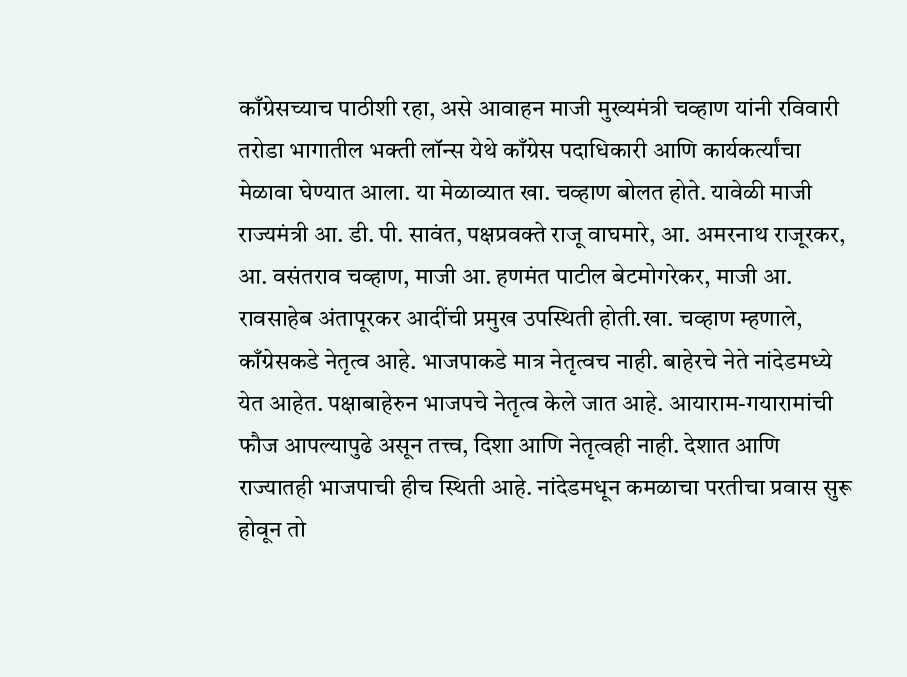काँग्रेसच्याच पाठीशी रहा, असे आवाहन माजी मुख्यमंत्री चव्हाण यांनी रविवारी तरोडा भागातील भक्ती लॉन्स येथे काँग्रेस पदाधिकारी आणि कार्यकर्त्यांचा मेळावा घेण्यात आला. या मेळाव्यात खा. चव्हाण बोलत होते. यावेळी माजी राज्यमंत्री आ. डी. पी. सावंत, पक्षप्रवक्ते राजू वाघमारे, आ. अमरनाथ राजूरकर, आ. वसंतराव चव्हाण, माजी आ. हणमंत पाटील बेटमोगरेकर, माजी आ. रावसाहेब अंतापूरकर आदींची प्रमुख उपस्थिती होती.खा. चव्हाण म्हणाले, काँग्रेसकडे नेतृत्व आहे. भाजपाकडे मात्र नेतृत्वच नाही. बाहेरचे नेते नांदेडमध्ये येत आहेत. पक्षाबाहेरुन भाजपचे नेतृत्व केले जात आहे. आयाराम-गयारामांची फौज आपल्यापुढे असून तत्त्व, दिशा आणि नेतृत्वही नाही. देशात आणि राज्यातही भाजपाची हीच स्थिती आहे. नांदेडमधून कमळाचा परतीचा प्रवास सुरू होवून तो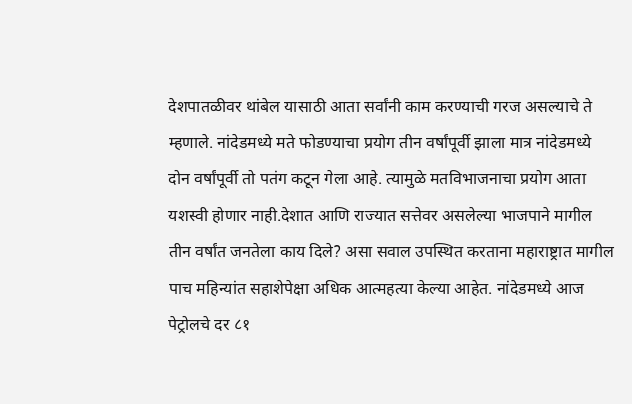देशपातळीवर थांबेल यासाठी आता सर्वांनी काम करण्याची गरज असल्याचे ते म्हणाले. नांदेडमध्ये मते फोडण्याचा प्रयोग तीन वर्षांपूर्वी झाला मात्र नांदेडमध्ये दोन वर्षांपूर्वी तो पतंग कटून गेला आहे. त्यामुळे मतविभाजनाचा प्रयोग आता यशस्वी होणार नाही.देशात आणि राज्यात सत्तेवर असलेल्या भाजपाने मागील तीन वर्षांत जनतेला काय दिले? असा सवाल उपस्थित करताना महाराष्ट्रात मागील पाच महिन्यांत सहाशेपेक्षा अधिक आत्महत्या केल्या आहेत. नांदेडमध्ये आज पेट्रोलचे दर ८१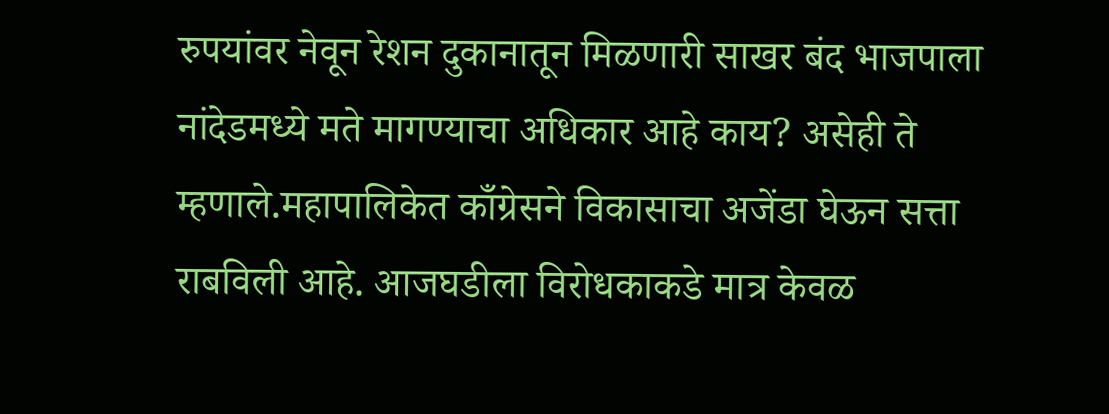रुपयांवर नेवून रेशन दुकानातून मिळणारी साखर बंद भाजपाला नांदेडमध्ये मते मागण्याचा अधिकार आहे काय? असेही ते म्हणाले.महापालिकेत काँग्रेसने विकासाचा अजेंडा घेऊन सत्ता राबविली आहे. आजघडीला विरोधकाकडे मात्र केवळ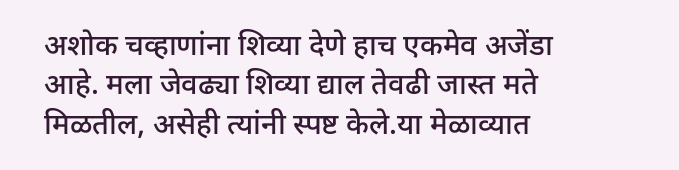अशोक चव्हाणांना शिव्या देणे हाच एकमेव अजेंडा आहे. मला जेवढ्या शिव्या द्याल तेवढी जास्त मते मिळतील, असेही त्यांनी स्पष्ट केले.या मेळाव्यात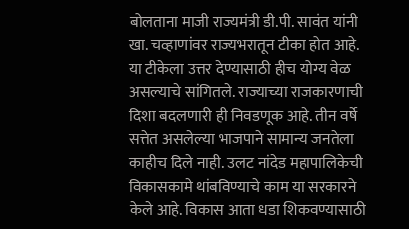बोलताना माजी राज्यमंत्री डी.पी. सावंत यांनी खा. चव्हाणांवर राज्यभरातून टीका होत आहे. या टीकेला उत्तर देण्यासाठी हीच योग्य वेळ असल्याचे सांगितले. राज्याच्या राजकारणाची दिशा बदलणारी ही निवडणूक आहे. तीन वर्षे सत्तेत असलेल्या भाजपाने सामान्य जनतेला काहीच दिले नाही. उलट नांदेड महापालिकेची विकासकामे थांबविण्याचे काम या सरकारने केले आहे. विकास आता धडा शिकवण्यासाठी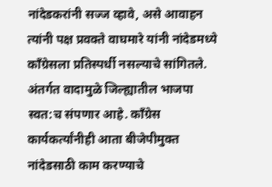नांदेडकरांनी सज्ज व्हावे, असे आवाहन त्यांनी पक्ष प्रवक्ते वाघमारे यांनी नांदेडमध्ये काँग्रेसला प्रतिस्पर्धी नसल्याचे सांगितले. अंतर्गत वादामुळे जिल्ह्यातील भाजपा स्वत:च संपणार आहे. काँग्रेस कार्यकर्त्यांनीही आता बीजेपीमुक्त नांदेडसाठी काम करण्याचे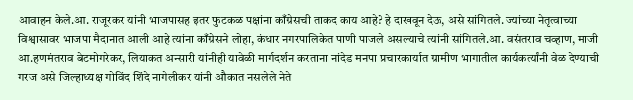आवाहन केले.आ. राजूरकर यांनी भाजपासह इतर फुटकळ पक्षांना काँग्रेसची ताकद काय आहे? हे दाखवून देऊ, असे सांगितले. ज्यांच्या नेतृत्वाच्या विश्वासावर भाजपा मैदानात आली आहे त्यांना काँग्रेसने लोहा, कंधार नगरपालिकेत पाणी पाजले असल्याचे त्यांनी सांगितले.आ. वसंतराव चव्हाण, माजी आ.हणमंतराव बेटमोगरेकर, लियाकत अन्सारी यांनीही यावेळी मार्गदर्शन करताना नांदेड मनपा प्रचारकार्यात ग्रामीण भागातील कार्यकर्त्यांनी वेळ देण्याची गरज असे जिल्हाध्यक्ष गोविंद शिंदे नागेलीकर यांनी औकात नसलेले नेते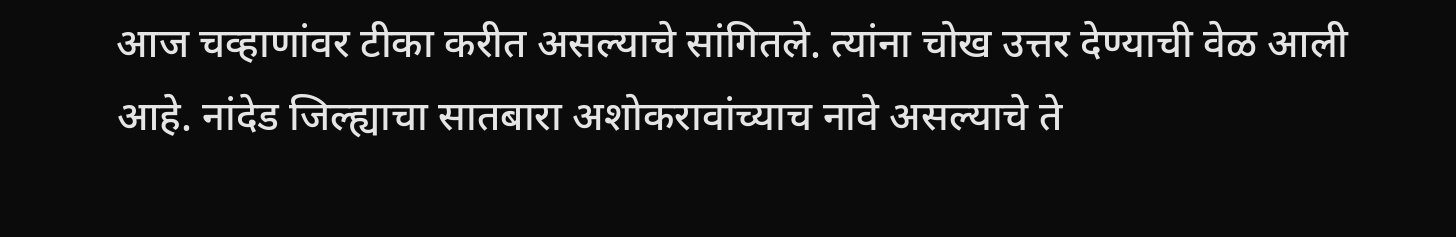आज चव्हाणांवर टीका करीत असल्याचे सांगितले. त्यांना चोख उत्तर देण्याची वेळ आली आहे. नांदेड जिल्ह्याचा सातबारा अशोकरावांच्याच नावे असल्याचे ते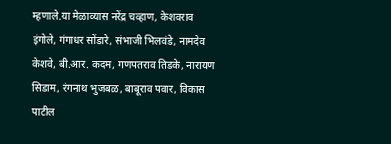म्हणाले.या मेळाव्यास नरेंद्र चव्हाण, केशवराव इंगोले, गंगाधर सोंडारे, संभाजी भिलवंडे, नामदेव केशवे, बी.आर. कदम, गणपतराव तिडके, नारायण सिडाम, रंगनाथ भुजबळ, बाबूराव पवार, विकास पाटील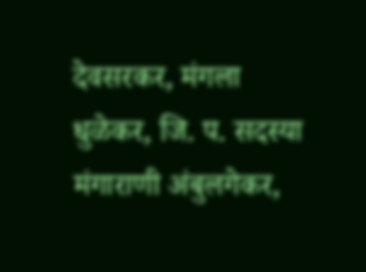देवसरकर, मंगला धुळेकर, जि. प. सदस्या मंगाराणी अंबुलगेकर,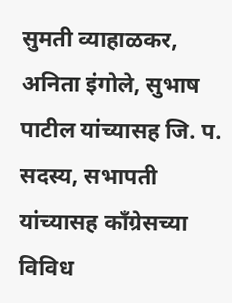सुमती व्याहाळकर, अनिता इंगोले, सुभाष पाटील यांच्यासह जि. प. सदस्य, सभापती यांच्यासह काँग्रेसच्या विविध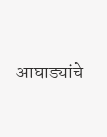आघाड्यांचे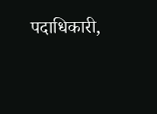पदाधिकारी,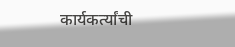कार्यकर्त्यांची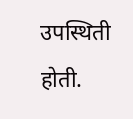उपस्थिती होती.